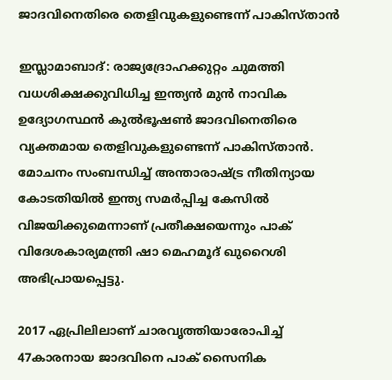ജാദവിനെതിരെ തെളിവുകളുണ്ടെന്ന് പാകിസ്താൻ

ഇസ്ലാമാബാദ്: രാജ്യദ്രോഹക്കുറ്റം ചുമത്തി വധശിക്ഷക്കുവിധിച്ച ഇന്ത്യൻ മുൻ നാവിക ഉദ്യോഗസ്ഥൻ കുൽഭൂഷൺ ജാദവിനെതിരെ വ്യക്തമായ തെളിവുകളുണ്ടെന്ന് പാകിസ്താൻ. മോചനം സംബന്ധിച്ച് അന്താരാഷ്ട്ര നീതിന്യായ കോടതിയിൽ ഇന്ത്യ സമർപ്പിച്ച കേസിൽ വിജയിക്കുമെന്നാണ് പ്രതീക്ഷയെന്നും പാക് വിദേശകാര്യമന്ത്രി ഷാ മെഹമൂദ് ഖുറൈശി അഭിപ്രായപ്പെട്ടു.

2017 ഏപ്രിലിലാണ് ചാരവൃത്തിയാരോപിച്ച് 47കാരനായ ജാദവിനെ പാക് സൈനിക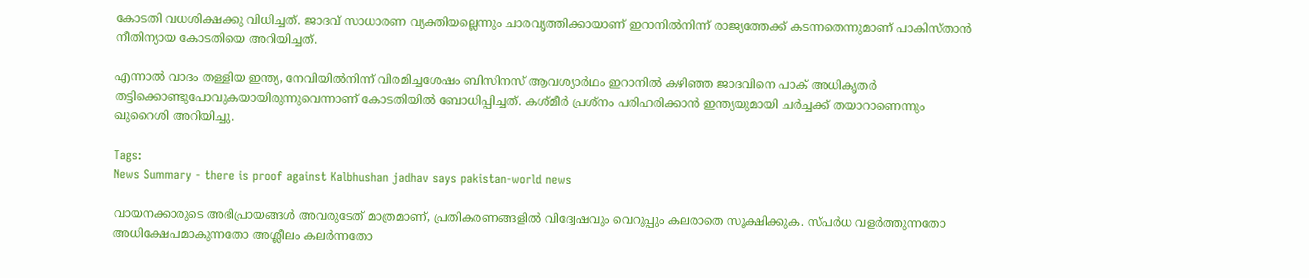കോടതി വധശിക്ഷക്കു വിധിച്ചത്. ജാദവ് സാധാരണ വ്യക്തിയല്ലെന്നും ചാരവൃത്തിക്കായാണ് ഇറാനിൽനിന്ന് രാജ്യത്തേക്ക് കടന്നതെന്നുമാണ് പാകിസ്താൻ നീതിന്യായ കോടതിയെ അറിയിച്ചത്.

എന്നാൽ വാദം തള്ളിയ ഇന്ത്യ, നേവിയിൽനിന്ന് വിരമിച്ചശേഷം ബിസിനസ് ആവശ്യാർഥം ഇറാനിൽ കഴിഞ്ഞ ജാദവിനെ പാക് അധികൃതർ തട്ടിക്കൊണ്ടുപോവുകയായിരുന്നുവെന്നാണ് കോടതിയിൽ ബോധിപ്പിച്ചത്. കശ്മീർ പ്രശ്നം പരിഹരിക്കാൻ ഇന്ത്യയുമായി ചർച്ചക്ക് തയാറാണെന്നും ഖുറൈശി അറിയിച്ചു.

Tags:
News Summary - there is proof against Kalbhushan jadhav says pakistan-world news

വായനക്കാരുടെ അഭിപ്രായങ്ങള്‍ അവരുടേത് മാത്രമാണ്, പ്രതികരണങ്ങളിൽ വിദ്വേഷവും വെറുപ്പും കലരാതെ സൂക്ഷിക്കുക. സ്പർധ വളർത്തുന്നതോ അധിക്ഷേപമാകുന്നതോ അശ്ലീലം കലർന്നതോ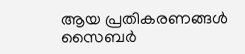ആയ പ്രതികരണങ്ങൾ സൈബർ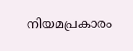നിയമപ്രകാരം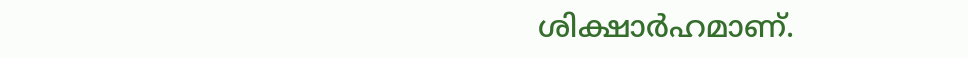ശിക്ഷാർഹമാണ്.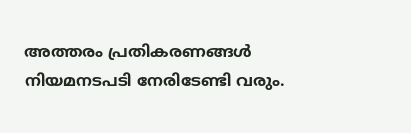അത്തരം പ്രതികരണങ്ങൾ നിയമനടപടി നേരിടേണ്ടി വരും.